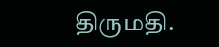திருமதி.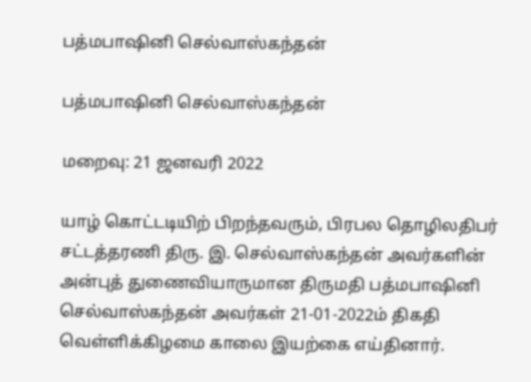பத்மபாஷினி செல்வாஸ்கந்தன்

பத்மபாஷினி செல்வாஸ்கந்தன்

மறைவு: 21 ஜனவரி 2022

யாழ் கொட்டடியிற் பிறந்தவரும், பிரபல தொழிலதிபர் சட்டத்தரணி திரு. இ. செல்வாஸ்கந்தன் அவர்களின் அன்புத் துணைவியாருமான திருமதி பத்மபாஷினி செல்வாஸ்கந்தன் அவர்கள் 21-01-2022ம் திகதி வெள்ளிக்கிழமை காலை இயற்கை எய்தினார்.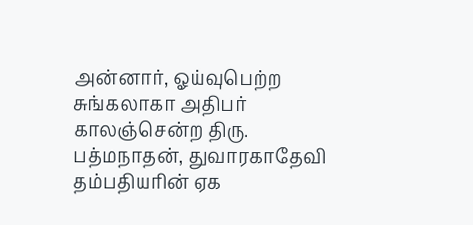அன்னார், ஓய்வுபெற்ற சுங்கலாகா அதிபர் காலஞ்சென்ற திரு. பத்மநாதன், துவாரகாதேவி தம்பதியரின் ஏக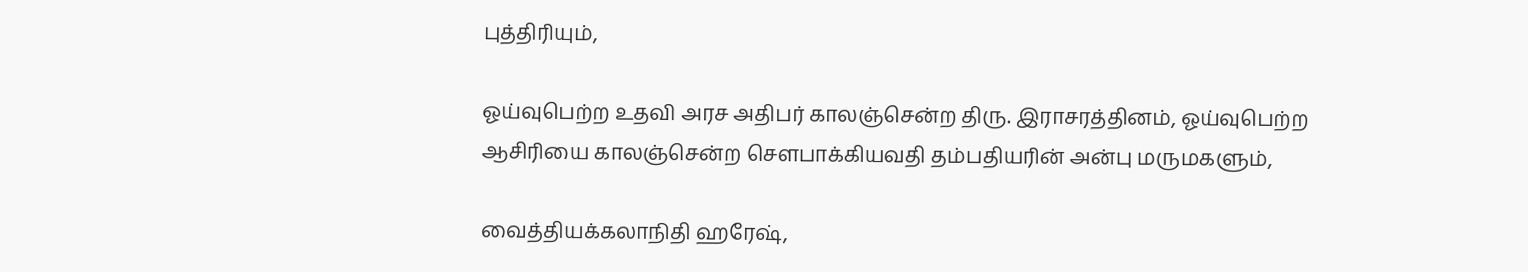புத்திரியும்,

ஓய்வுபெற்ற உதவி அரச அதிபர் காலஞ்சென்ற திரு. இராசரத்தினம், ஓய்வுபெற்ற ஆசிரியை காலஞ்சென்ற சௌபாக்கியவதி தம்பதியரின் அன்பு மருமகளும்,

வைத்தியக்கலாநிதி ஹரேஷ்,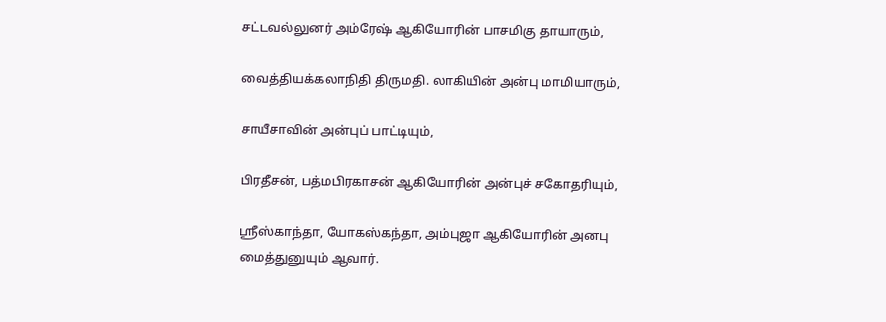சட்டவல்லுனர் அம்ரேஷ் ஆகியோரின் பாசமிகு தாயாரும்,

வைத்தியக்கலாநிதி திருமதி. லாகியின் அன்பு மாமியாரும்,

சாயீசாவின் அன்புப் பாட்டியும்,

பிரதீசன், பத்மபிரகாசன் ஆகியோரின் அன்புச் சகோதரியும்,

ஸ்ரீஸ்காந்தா, யோகஸ்கந்தா, அம்புஜா ஆகியோரின் அனபு மைத்துனுயும் ஆவார்.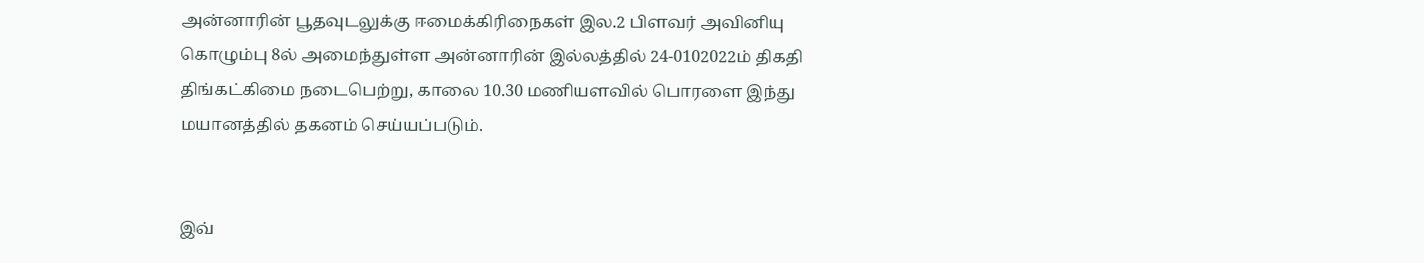அன்னாரின் பூதவுடலுக்கு ஈமைக்கிரிநைகள் இல.2 பிளவர் அவினியு கொழும்பு 8ல் அமைந்துள்ள அன்னாரின் இல்லத்தில் 24-0102022ம் திகதி திங்கட்கிமை நடைபெற்று, காலை 10.30 மணியளவில் பொரளை இந்து மயானத்தில் தகனம் செய்யப்படும்.


இவ்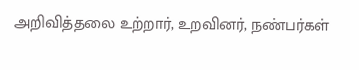அறிவித்தலை உற்றார், உறவினர், நண்பர்கள்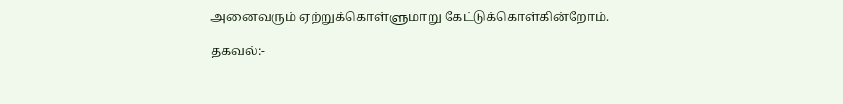அனைவரும் ஏற்றுக்கொள்ளுமாறு கேட்டுக்கொள்கின்றோம்.

தகவல்:-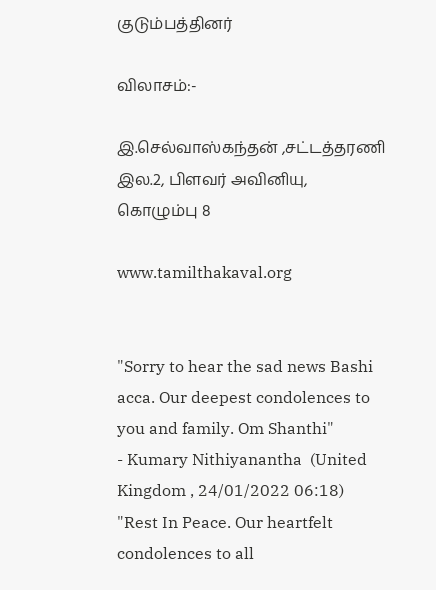குடும்பத்தினர்

விலாசம்:-

இ.செல்வாஸ்கந்தன் ,சட்டத்தரணி
இல.2, பிளவர் அவினியு,
கொழும்பு 8

www.tamilthakaval.org


"Sorry to hear the sad news Bashi acca. Our deepest condolences to you and family. Om Shanthi"
- Kumary Nithiyanantha  (United Kingdom , 24/01/2022 06:18)
"Rest In Peace. Our heartfelt condolences to all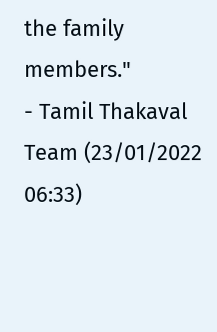the family members."
- Tamil Thakaval Team (23/01/2022 06:33)